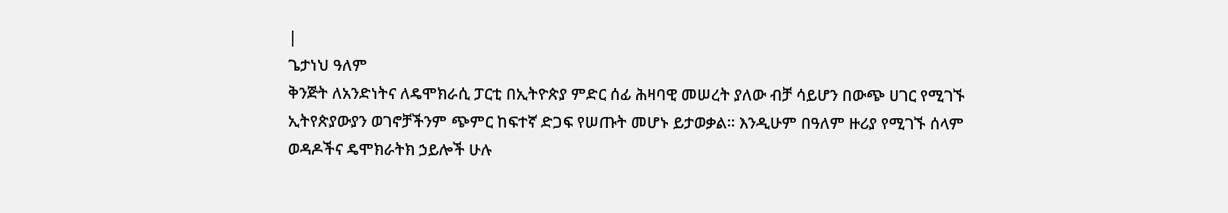|
ጌታነህ ዓለም
ቅንጅት ለአንድነትና ለዴሞክራሲ ፓርቲ በኢትዮጵያ ምድር ሰፊ ሕዛባዊ መሠረት ያለው ብቻ ሳይሆን በውጭ ሀገር የሚገኙ ኢትየጵያውያን ወገኖቻችንም ጭምር ከፍተኛ ድጋፍ የሠጡት መሆኑ ይታወቃል፡፡ እንዲሁም በዓለም ዙሪያ የሚገኙ ሰላም ወዳዶችና ዴሞክራትክ ኃይሎች ሁሉ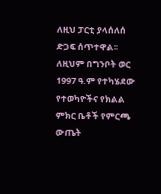ለዚህ ፓርቲ ያላሰለሰ ድጋፍ ሰጥተዋል፡፡ ለዚህም በግንቦት ወር 1997 ዓ.ም የተካሄደው የተወካዮችና የክልል ምክር ቤቶች የምርጫ ውጤት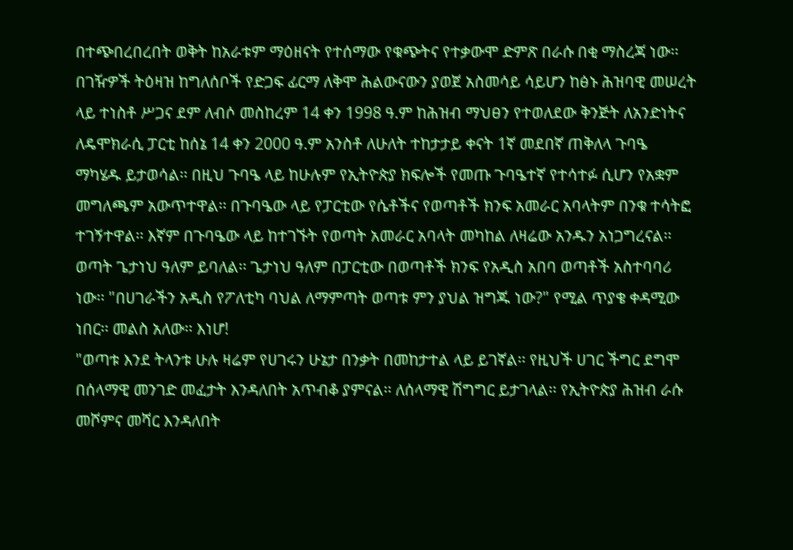በተጭበረበረበት ወቅት ከአራቱም ማዕዘናት የተሰማው የቁጭትና የተቃውሞ ድምጽ በራሱ በቂ ማስረጃ ነው፡፡
በገዥዎች ትዕዛዝ ከግለሰቦች የድጋፍ ፊርማ ለቅሞ ሕልውናውን ያወጀ አስመሳይ ሳይሆን ከፅኑ ሕዝባዊ መሠረት ላይ ተነስቶ ሥጋና ደም ለብሶ መስከረም 14 ቀን 1998 ዓ.ም ከሕዝብ ማህፀን የተወለደው ቅንጅት ለአንድነትና ለዴሞክራሲ ፓርቲ ከሰኔ 14 ቀን 2000 ዓ.ም አንስቶ ለሁለት ተከታታይ ቀናት 1ኛ መደበኛ ጠቅለላ ጉባዔ ማካሄዱ ይታወሳል፡፡ በዚህ ጉባዔ ላይ ከሁሉም የኢትዮጵያ ክፍሎች የመጡ ጉባዔተኛ የተሳተፉ ሲሆን የአቋም መግለጫም አውጥተዋል፡፡ በጉባዔው ላይ የፓርቲው የሴቶችና የወጣቶች ክንፍ አመራር አባላትም በንቁ ተሳትፎ ተገኝተዋል፡፡ እኛም በጉባዔው ላይ ከተገኙት የወጣት አመራር አባላት መካከል ለዛሬው አንዱን አነጋግረናል፡፡ ወጣት ጌታነህ ዓለም ይባለል፡፡ ጌታነህ ዓለም በፓርቲው በወጣቶች ክንፍ የአዲስ አበባ ወጣቶች አስተባባሪ ነው፡፡ "በሀገራችን አዲስ የፖለቲካ ባህል ለማምጣት ወጣቱ ምን ያህል ዝግጁ ነው?" የሚል ጥያቄ ቀዳሚው ነበር፡፡ መልስ አለው፡፡ እነሆ!
"ወጣቱ እንደ ትላንቱ ሁሉ ዛሬም የሀገሩን ሁኔታ በንቃት በመከታተል ላይ ይገኛል፡፡ የዚህች ሀገር ችግር ደግሞ በሰላማዊ መንገድ መፈታት እንዳለበት አጥብቆ ያምናል፡፡ ለሰላማዊ ሽግግር ይታገላል፡፡ የኢትዮጵያ ሕዝብ ራሱ መሾምና መሻር እንዳለበት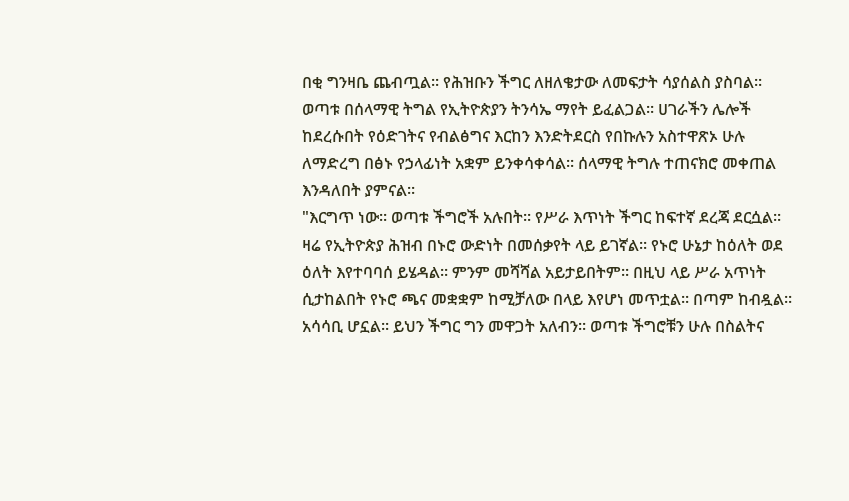በቂ ግንዛቤ ጨብጧል፡፡ የሕዝቡን ችግር ለዘለቄታው ለመፍታት ሳያሰልስ ያስባል፡፡ ወጣቱ በሰላማዊ ትግል የኢትዮጵያን ትንሳኤ ማየት ይፈልጋል፡፡ ሀገራችን ሌሎች ከደረሱበት የዕድገትና የብልፅግና እርከን እንድትደርስ የበኩሉን አስተዋጽኦ ሁሉ ለማድረግ በፅኑ የኃላፊነት አቋም ይንቀሳቀሳል፡፡ ሰላማዊ ትግሉ ተጠናክሮ መቀጠል እንዳለበት ያምናል፡፡
"እርግጥ ነው፡፡ ወጣቱ ችግሮች አሉበት፡፡ የሥራ እጥነት ችግር ከፍተኛ ደረጃ ደርሷል፡፡ ዛሬ የኢትዮጵያ ሕዝብ በኑሮ ውድነት በመሰቃየት ላይ ይገኛል፡፡ የኑሮ ሁኔታ ከዕለት ወደ ዕለት እየተባባሰ ይሄዳል፡፡ ምንም መሻሻል አይታይበትም፡፡ በዚህ ላይ ሥራ አጥነት ሲታከልበት የኑሮ ጫና መቋቋም ከሚቻለው በላይ እየሆነ መጥቷል፡፡ በጣም ከብዷል፡፡ አሳሳቢ ሆኗል፡፡ ይህን ችግር ግን መዋጋት አለብን፡፡ ወጣቱ ችግሮቹን ሁሉ በስልትና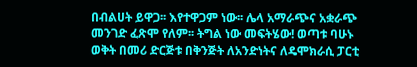በብልሀት ይዋጋ፡፡ እየተዋጋም ነው፡፡ ሌላ አማራጭና አቋራጭ መንገድ ፈጽሞ የለም፡፡ ትግል ነው መፍትሄው! ወጣቱ ባሁኑ ወቅት በመሪ ድርጅቱ በቅንጅት ለአንድነትና ለዴሞክራሲ ፓርቲ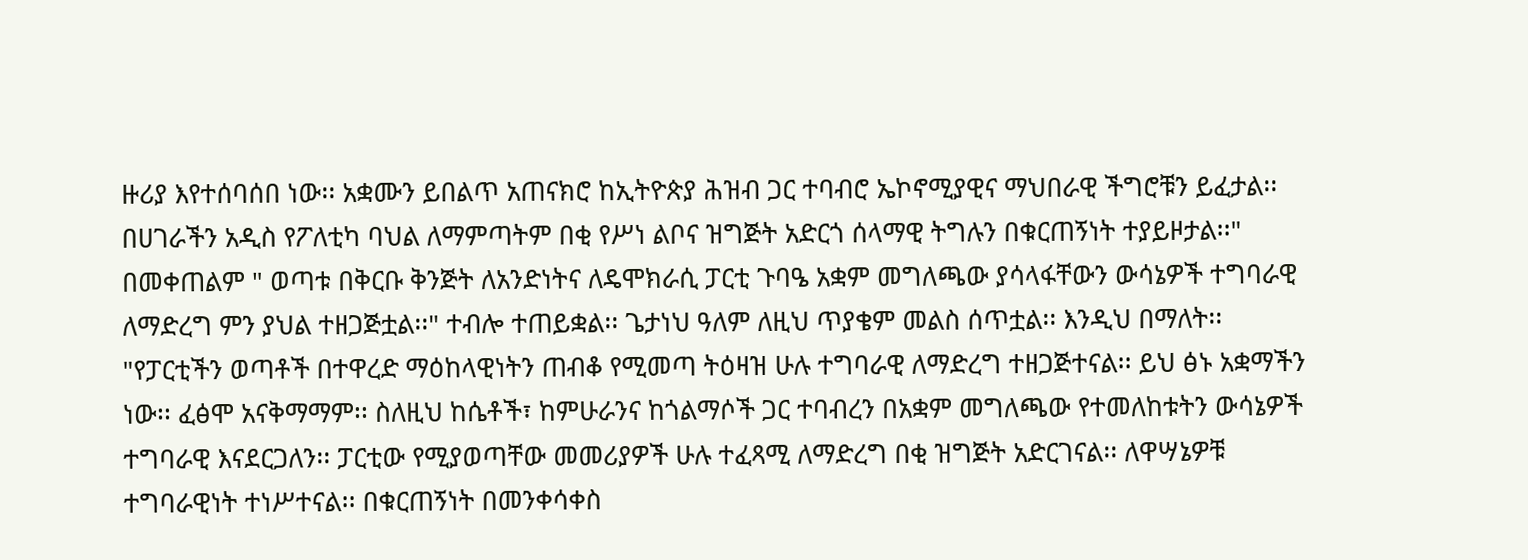ዙሪያ እየተሰባሰበ ነው፡፡ አቋሙን ይበልጥ አጠናክሮ ከኢትዮጵያ ሕዝብ ጋር ተባብሮ ኤኮኖሚያዊና ማህበራዊ ችግሮቹን ይፈታል፡፡ በሀገራችን አዲስ የፖለቲካ ባህል ለማምጣትም በቂ የሥነ ልቦና ዝግጅት አድርጎ ሰላማዊ ትግሉን በቁርጠኝነት ተያይዞታል፡፡"
በመቀጠልም " ወጣቱ በቅርቡ ቅንጅት ለአንድነትና ለዴሞክራሲ ፓርቲ ጉባዔ አቋም መግለጫው ያሳላፋቸውን ውሳኔዎች ተግባራዊ ለማድረግ ምን ያህል ተዘጋጅቷል፡፡" ተብሎ ተጠይቋል፡፡ ጌታነህ ዓለም ለዚህ ጥያቄም መልስ ሰጥቷል፡፡ እንዲህ በማለት፡፡
"የፓርቲችን ወጣቶች በተዋረድ ማዕከላዊነትን ጠብቆ የሚመጣ ትዕዛዝ ሁሉ ተግባራዊ ለማድረግ ተዘጋጅተናል፡፡ ይህ ፅኑ አቋማችን ነው፡፡ ፈፅሞ አናቅማማም፡፡ ስለዚህ ከሴቶች፣ ከምሁራንና ከጎልማሶች ጋር ተባብረን በአቋም መግለጫው የተመለከቱትን ውሳኔዎች ተግባራዊ እናደርጋለን፡፡ ፓርቲው የሚያወጣቸው መመሪያዎች ሁሉ ተፈጻሚ ለማድረግ በቂ ዝግጅት አድርገናል፡፡ ለዋሣኔዎቹ ተግባራዊነት ተነሥተናል፡፡ በቁርጠኝነት በመንቀሳቀስ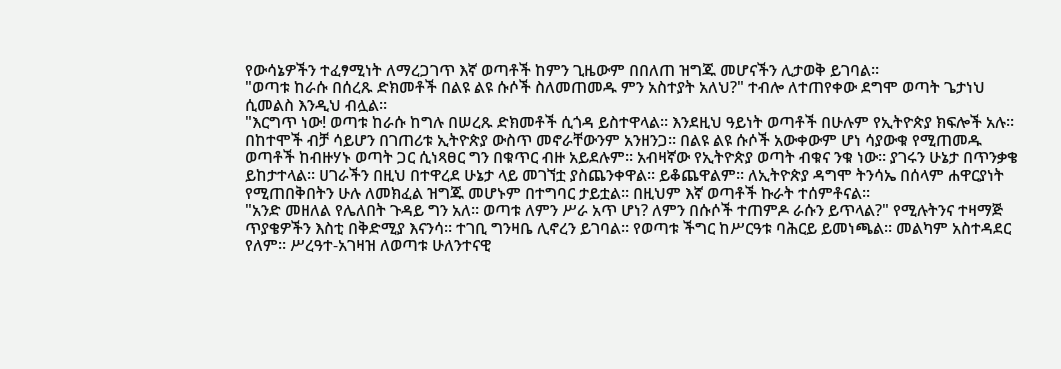የውሳኔዎችን ተፈፃሚነት ለማረጋገጥ እኛ ወጣቶች ከምን ጊዜውም በበለጠ ዝግጁ መሆናችን ሊታወቅ ይገባል፡፡
"ወጣቱ ከራሱ በሰረጹ ድክመቶች በልዩ ልዩ ሱሶች ስለመጠመዱ ምን አስተያት አለህ?" ተብሎ ለተጠየቀው ደግሞ ወጣት ጌታነህ ሲመልስ እንዲህ ብሏል፡፡
"እርግጥ ነው! ወጣቱ ከራሱ ከግሉ በሠረጹ ድክመቶች ሲጎዳ ይስተዋላል፡፡ እንደዚህ ዓይነት ወጣቶች በሁሉም የኢትዮጵያ ክፍሎች አሉ፡፡ በከተሞች ብቻ ሳይሆን በገጠሪቱ ኢትዮጵያ ውስጥ መኖራቸውንም አንዘንጋ፡፡ በልዩ ልዩ ሱሶች አውቀውም ሆነ ሳያውቁ የሚጠመዱ ወጣቶች ከብዙሃኑ ወጣት ጋር ሲነጻፀር ግን በቁጥር ብዙ አይደሉም፡፡ አብዛኛው የኢትዮጵያ ወጣት ብቁና ንቁ ነው፡፡ ያገሩን ሁኔታ በጥንቃቄ ይከታተላል፡፡ ሀገራችን በዚህ በተዋረደ ሁኔታ ላይ መገኘቷ ያስጨንቀዋል፡፡ ይቆጨዋልም፡፡ ለኢትዮጵያ ዳግሞ ትንሳኤ በሰላም ሐዋርያነት የሚጠበቅበትን ሁሉ ለመክፈል ዝግጁ መሆኑም በተግባር ታይቷል፡፡ በዚህም እኛ ወጣቶች ኩራት ተሰምቶናል፡፡
"አንድ መዘለል የሌለበት ጉዳይ ግን አለ፡፡ ወጣቱ ለምን ሥራ አጥ ሆነ? ለምን በሱሶች ተጠምዶ ራሱን ይጥላል?" የሚሉትንና ተዛማጅ ጥያቄዎችን እስቲ በቅድሚያ እናንሳ፡፡ ተገቢ ግንዛቤ ሊኖረን ይገባል፡፡ የወጣቱ ችግር ከሥርዓቱ ባሕርይ ይመነጫል፡፡ መልካም አስተዳደር የለም፡፡ ሥረዓተ-አገዛዝ ለወጣቱ ሁለንተናዊ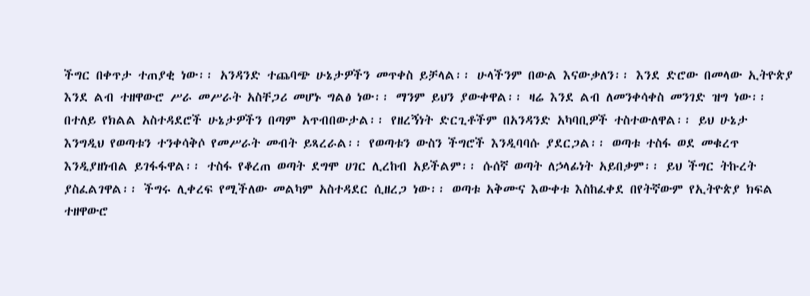ችግር በቀጥታ ተጠያቂ ነው፡፡ አንዳንድ ተጨባጭ ሁኔታዎችን መጥቀስ ይቻላል፡፡ ሁላችንም በውል እናውቃለን፡፡ እንደ ድሮው በመላው ኢትዮጵያ እንደ ልብ ተዘዋውሮ ሥራ መሥራት አስቸጋሪ መሆኑ ግልፅ ነው፡፡ ማንም ይህን ያውቀዋል፡፡ ዛሬ እንደ ልብ ለመንቀሳቀስ መንገድ ዝግ ነው፡፡ በተለይ የክልል አስተዳደሮች ሁኔታዎችን በጣም አጥብበውታል፡፡ የዘረኝነት ድርጊቶችም በአንዳንድ አካባቢዎች ተስተውለዋል፡፡ ይህ ሁኔታ እንግዲህ የወጣቱን ተንቀሳቅሶ የመሥራት መብት ይጻረራል፡፡ የወጣቱን ውስን ችግሮች እንዲባባሱ ያደርጋል፡፡ ወጣቱ ተስፋ ወደ መቁረጥ እንዲያዘነብል ይገፋፋዋል፡፡ ተስፋ የቆረጠ ወጣት ደግሞ ሀገር ሊረከብ አይችልም፡፡ ሱሰኛ ወጣት ለኃላፊነት አይበቃም፡፡ ይህ ችግር ትኩረት ያስፈልገዋል፡፡ ችግሩ ሊቀረፍ የሚችለው መልካም አስተዳደር ሲዘረጋ ነው፡፡ ወጣቱ አቅሙና እውቀቱ እስከፈቀደ በየትኛውም የኢትዮጵያ ክፍል ተዘዋውሮ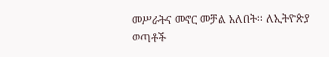መሥራትና መኖር መቻል አለበት፡፡ ለኢትዮጵያ ወጣቶች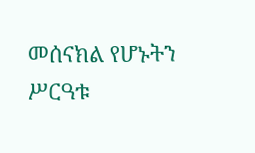መሰናክል የሆኑትን ሥርዓቱ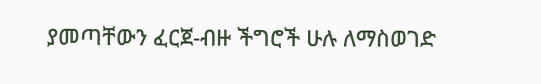ያመጣቸውን ፈርጀ-ብዙ ችግሮች ሁሉ ለማስወገድ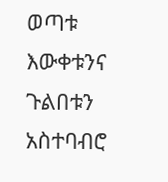ወጣቱ እውቀቱንና ጉልበቱን አስተባብሮ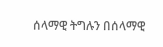ሰላማዊ ትግሉን በሰላማዊ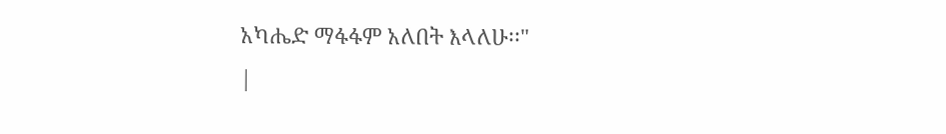አካሔድ ማፋፋም አለበት እላለሁ፡፡"
|